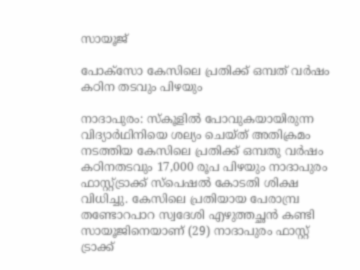സായൂജ്

പോക്സോ കേസിലെ പ്രതിക്ക് ഒമ്പത് വർഷം കഠിന തടവും പിഴയും

നാദാപുരം: സ്കൂളിൽ പോവുകയായിരുന്ന വിദ്യാർഥിനിയെ ശല്യം ചെയ്ത് അതിക്രമം നടത്തിയ കേസിലെ പ്രതിക്ക് ഒമ്പതു വർഷം കഠിനതടവും 17,000 രൂപ പിഴയും നാദാപുരം ഫാസ്റ്റ്ട്രാക്ക് സ്പെഷൽ കോടതി ശിക്ഷ വിധിച്ചു. കേസിലെ പ്രതിയായ പേരാമ്പ്ര തണ്ടോറപാറ സ്വദേശി എഴുത്തച്ഛൻ കണ്ടി സായൂജിനെയാണ് (29) നാദാപുരം ഫാസ്റ്റ് ട്രാക്ക്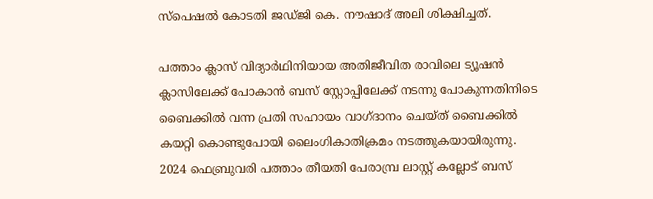സ്പെഷൽ കോടതി ജഡ്ജി കെ. നൗഷാദ് അലി ശിക്ഷിച്ചത്.

പത്താം ക്ലാസ് വിദ്യാർഥിനിയായ അതിജീവിത രാവിലെ ട്യൂഷൻ ക്ലാസിലേക്ക് പോകാൻ ബസ് സ്റ്റോപ്പിലേക്ക് നടന്നു പോകുന്നതിനിടെ ബൈക്കിൽ വന്ന പ്രതി സഹായം വാഗ്‌ദാനം ചെയ്ത് ബൈക്കിൽ കയറ്റി കൊണ്ടുപോയി ലൈംഗികാതിക്രമം നടത്തുകയായിരുന്നു. 2024 ഫെബ്രുവരി പത്താം തീയതി പേരാമ്പ്ര ലാസ്റ്റ് കല്ലോട് ബസ്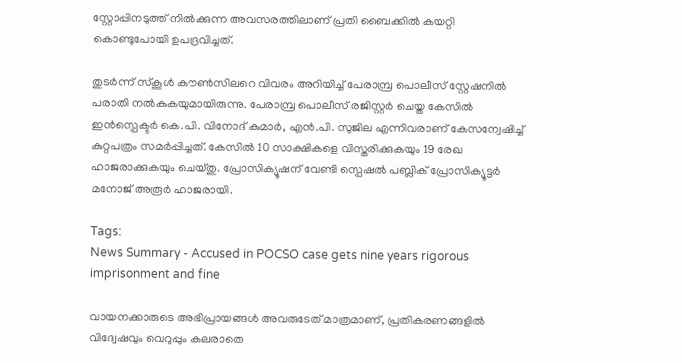സ്റ്റോപ്പിനടുത്ത് നിൽക്കുന്ന അവസരത്തിലാണ് പ്രതി ബൈക്കിൽ കയറ്റി കൊണ്ടുപോയി ഉപദ്രവിച്ചത്.

തുടർന്ന് സ്കൂൾ കൗൺസിലറെ വിവരം അറിയിച്ച് പേരാമ്പ്ര പൊലീസ് സ്റ്റേഷനിൽ പരാതി നൽകുകയുമായിരുന്നു. പേരാമ്പ്ര പൊലീസ് രജിസ്റ്റർ ചെയ്ത കേസിൽ ഇൻസ്പെക്ടർ കെ.പി. വിനോദ് കുമാർ, എൻ.പി. സുജില എന്നിവരാണ് കേസന്വേഷിച്ച് കുറ്റപത്രം സമർപ്പിച്ചത്. കേസിൽ 10 സാക്ഷികളെ വിസ്തരിക്കുകയും 19 രേഖ ഹാജരാക്കുകയും ചെയ്തു. പ്രോസിക്യൂഷന് വേണ്ടി സ്പെഷൽ പബ്ലിക് പ്രോസിക്യൂട്ടർ മനോജ് അരൂർ ഹാജരായി.

Tags:
News Summary - Accused in POCSO case gets nine years rigorous imprisonment and fine

വായനക്കാരുടെ അഭിപ്രായങ്ങള്‍ അവരുടേത് മാത്രമാണ്, പ്രതികരണങ്ങളിൽ വിദ്വേഷവും വെറുപ്പും കലരാതെ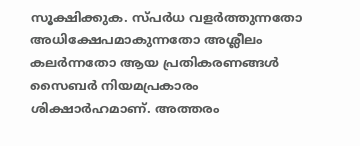സൂക്ഷിക്കുക. സ്പർധ വളർത്തുന്നതോ അധിക്ഷേപമാകുന്നതോ അശ്ലീലം കലർന്നതോ ആയ പ്രതികരണങ്ങൾ സൈബർ നിയമപ്രകാരം ശിക്ഷാർഹമാണ്. അത്തരം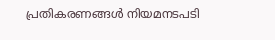പ്രതികരണങ്ങൾ നിയമനടപടി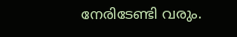നേരിടേണ്ടി വരും.